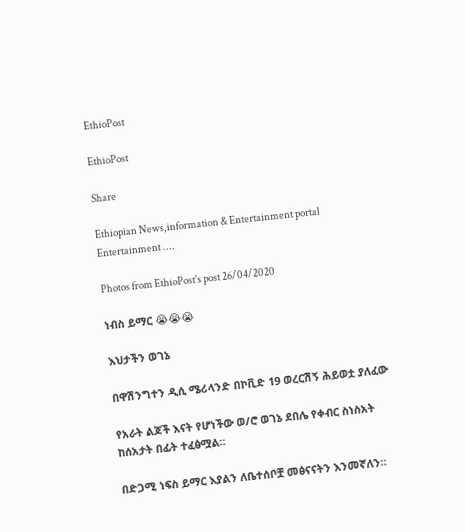EthioPost

EthioPost

Share

Ethiopian News,information & Entertainment portal Entertainment ....

Photos from EthioPost's post 26/04/2020

ነብስ ይማር 😭😭😭

እህታችን ወገኔ

በዋሽንግተን ዲሲ ሜሪላንድ በኮቪድ 19 ወረርሽኝ ሕይወቷ ያለፈው

የአራት ልጆች እናት የሆነችው ወ/ሮ ወገኔ ደበሌ የቀብር ስነስአት ከሰአታት በፊት ተፈፅሟል።

በድጋሚ ነፍስ ይማር እያልን ለቤተሰቦቿ መፅናናትን እንመኛለን።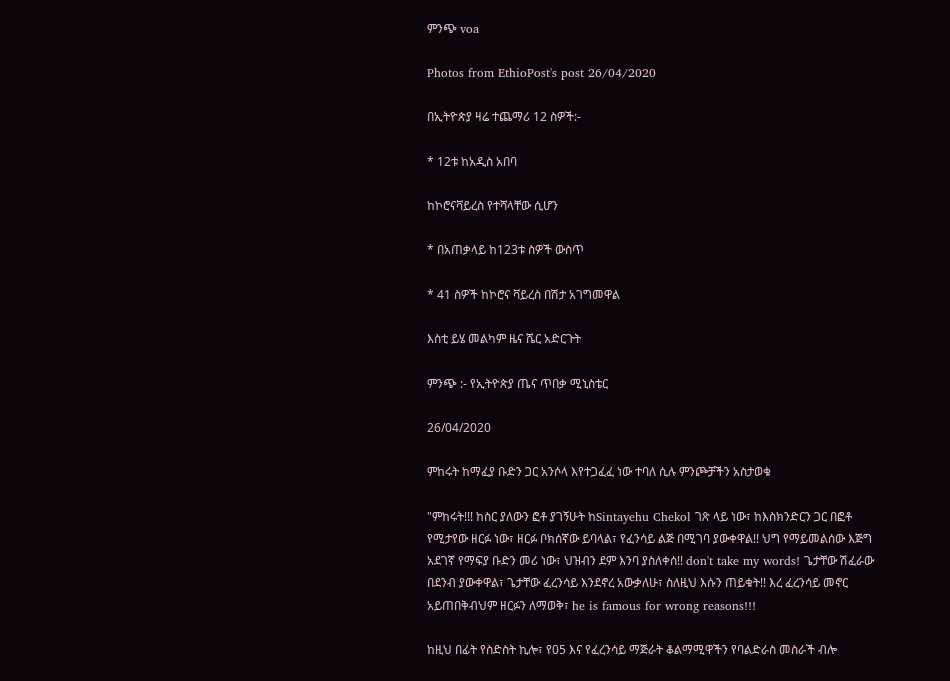ምንጭ voa

Photos from EthioPost's post 26/04/2020

በኢትዮጵያ ዛሬ ተጨማሪ 12 ስዎች:-

* 12ቱ ከአዲስ አበባ

ከኮሮናቫይረስ የተሻላቸው ሲሆን

* በአጠቃላይ ከ123ቱ ስዎች ውስጥ

* 41 ስዎች ከኮሮና ቫይረስ በሽታ አገግመዋል

እስቲ ይሄ መልካም ዜና ሼር አድርጉት

ምንጭ :- የኢትዮጵያ ጤና ጥበቃ ሚኒስቴር

26/04/2020

ምከሩት ከማፈያ ቡድን ጋር አንሶላ እየተጋፈፈ ነው ተባለ ሲሉ ምንጮቻችን አስታወቁ

"ምከሩት!!! ከስር ያለውን ፎቶ ያገኝሁት ከSintayehu Chekol ገጽ ላይ ነው፣ ከእስክንድርን ጋር በፎቶ የሚታየው ዘርፉ ነው፣ ዘርፉ ቦክሰኛው ይባላል፣ የፈንሳይ ልጅ በሚገባ ያውቀዋል!! ህግ የማይመልሰው እጅግ አደገኛ የማፍያ ቡድን መሪ ነው፣ ህዝብን ደም እንባ ያስለቀሰ!! don't take my words! ጌታቸው ሽፈራው በደንብ ያውቀዋል፣ ጌታቸው ፈረንሳይ እንደኖረ አውቃለሁ፣ ስለዚህ እሱን ጠይቁት!! እረ ፈረንሳይ መኖር አይጠበቅብህም ዘርፉን ለማወቅ፣ he is famous for wrong reasons!!!

ከዚህ በፊት የስድስት ኪሎ፣ የ05 እና የፈረንሳይ ማጅራት ቆልማሚዋችን የባልድራስ መስራች ብሎ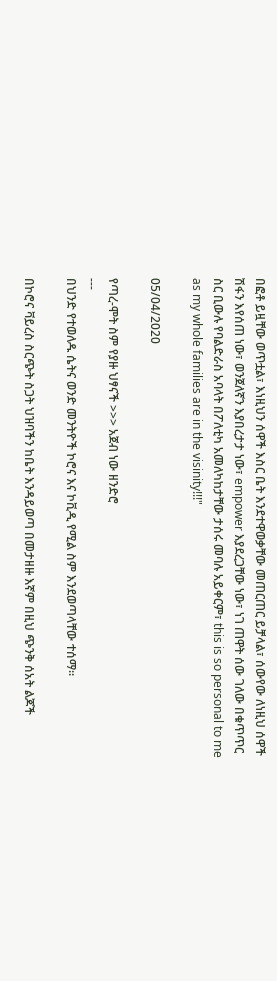በፎቶ ይዟቸው ወጥቷል፣ እነዚህን ሰዋች እስር ቤት እንደተዋወቃቸው መጠርጠር ይቻላል፣ ሰውየው ለነዚህ ሰዋች ሽፋን እየሰጠ ነው፣ ወንጀለኛን እያበረታታ ነው፣ empower እያደረጋቸው ነው፣ ነገ ጠዋት ሰው ገለው በቁጥጥር ስር ቢውሉ የባልድራስ አባላት በፖለቲካ አመለካከታቸው ታሰሩ መባሉ አይቀርም፣ this is so personal to me as my whole families are in the visinity!!!"

05/04/2020

የጣረ-ሞት ስም የያዙ ህፃናች >>> አጀብ ነው ዘንድሮ
---
በህንድ የተወለዱ ሴትና ወንድ መንትዮች ኮሮና እና ኮቪዲ የሚል ስም እንደወጣላቸው ተሰማ።

በኮሮና ቫይረስ ስርጭት ስጋት ህዝባችን ከቤት እንዳይወጣ በመታዘዙ እኛም በዚህ ጭንቅ ሰአት ልጆች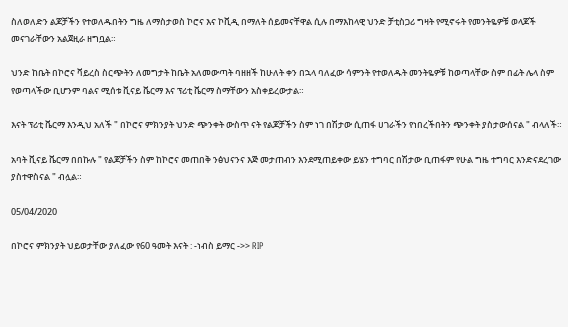ስለወለድን ልጆቻችን የተወለዱበትን ግዜ ለማስታወስ ኮሮና እና ኮቪዲ በማለት ሰይመናቸዋል ሲሉ በማእከላዊ ህንድ ቻቲስጋሪ ግዛት የሚኖሩት የመንትዬዎቹ ወላጆች መናገራቸውን አልጀዚራ ዘግቧል።

ህንድ ከቤት በኮሮና ቫይረስ ስርጭትን ለመግታት ከቤት አለመውጣት ባዘዘች ከሁለት ቀን በኋላ ባለፈው ሳምንት የተወለዱት መንትዬዎቹ ከወጣላቸው ስም በፊት ሌላ ስም የወጣላችው ቢሆንም ባልና ሚሰቱ ቪናይ ቬርማ እና ፕሪቲ ቬርማ ስማቸውን አስቀይረውታል።

እናት ፕሪቲ ቬርማ እንዲህ አለች " በኮሮና ምክንያት ህንድ ጭንቀት ውስጥ ናት የልጆቻችን ስም ነገ በሽታው ሲጠፋ ሀገራችን የነበረችበትን ጭንቀት ያስታውሰናል " ብላለች።

አባት ቪናይ ቬርማ በበኩሉ " የልጆቻችን ስም ከኮሮና መጠበቅ ንፅህናንና እጅ መታጠብን እንደሚጠይቀው ይሄን ተግባር በሽታው ቢጠፋም የሁል ግዜ ተግባር እንድናደረገው ያስተዋስናል " ብሏል።

05/04/2020

በኮሮና ምክንያት ህይወታቸው ያለፈው የ60 ዓመት እናት : -ነብስ ይማር ->> RIP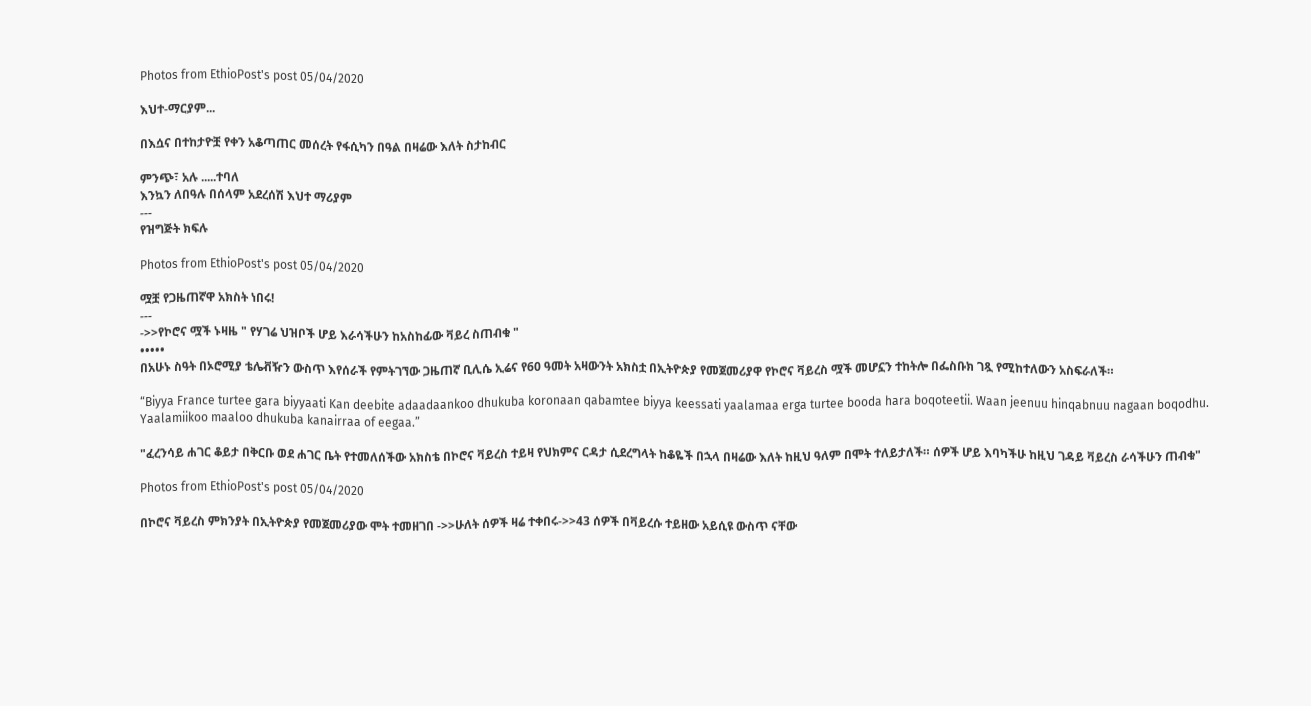Photos from EthioPost's post 05/04/2020

እህተ-ማርያም...

በእሷና በተከታዮቿ የቀን አቆጣጠር መሰረት የፋሲካን በዓል በዛሬው እለት ስታከብር

ምንጭ፣ አሉ .....ተባለ
እንኳን ለበዓሉ በሰላም አደረሰሽ እህተ ማሪያም
---
የዝግጅት ክፍሉ

Photos from EthioPost's post 05/04/2020

ሟቿ የጋዜጠኛዋ አክስት ነበሩ!
---
->>የኮሮና ሟች ኑዛዜ " የሃገሬ ህዝቦች ሆይ እራሳችሁን ከአስከፊው ቫይረ ስጠብቁ "
•••••
በአሁኑ ስዓት በኦሮሚያ ቴሌቭዥን ውስጥ እየሰራች የምትገኘው ጋዜጠኛ ቢሊሴ ኢሬና የ60 ዓመት አዛውንት አክስቷ በኢትዮጵያ የመጀመሪያዋ የኮሮና ቫይረስ ሟች መሆኗን ተከትሎ በፌስቡክ ገጿ የሚከተለውን አስፍራለች።

“Biyya France turtee gara biyyaati Kan deebite adaadaankoo dhukuba koronaan qabamtee biyya keessati yaalamaa erga turtee booda hara boqoteetii. Waan jeenuu hinqabnuu nagaan boqodhu.
Yaalamiikoo maaloo dhukuba kanairraa of eegaa.”

"ፈረንሳይ ሐገር ቆይታ በቅርቡ ወደ ሐገር ቤት የተመለሰችው አክስቴ በኮሮና ቫይረስ ተይዛ የህክምና ርዳታ ሲደረግላት ከቆዬች በኋላ በዛሬው እለት ከዚህ ዓለም በሞት ተለይታለች። ሰዎች ሆይ እባካችሁ ከዚህ ገዳይ ቫይረስ ራሳችሁን ጠብቁ"

Photos from EthioPost's post 05/04/2020

በኮሮና ቫይረስ ምክንያት በኢትዮጵያ የመጀመሪያው ሞት ተመዘገበ ->>ሁለት ሰዎች ዛሬ ተቀበሩ->>43 ሰዎች በቫይረሱ ተይዘው አይሲዩ ውስጥ ናቸው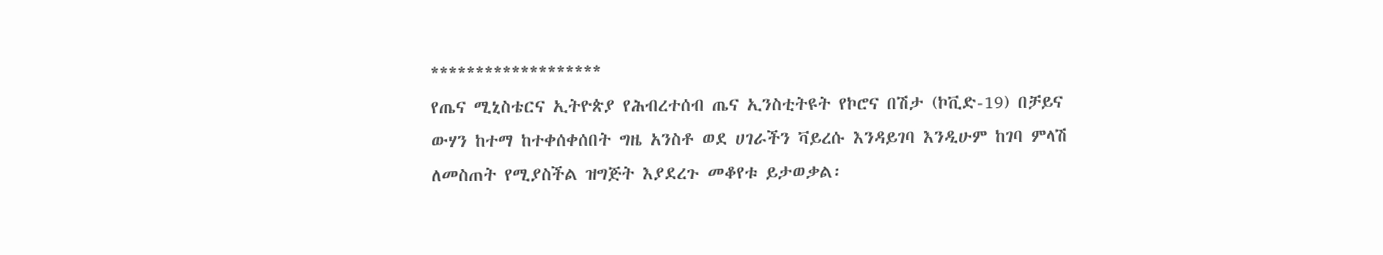*******************
የጤና ሚኒስቴርና ኢትዮጵያ የሕብረተሰብ ጤና ኢንስቲትዩት የኮሮና በሽታ (ኮቪድ-19) በቻይና ውሃን ከተማ ከተቀሰቀሰበት ግዜ አንስቶ ወደ ሀገራችን ቫይረሱ እንዳይገባ እንዲሁም ከገባ ምላሽ ለመስጠት የሚያስችል ዝግጅት እያደረጉ መቆየቱ ይታወቃል፡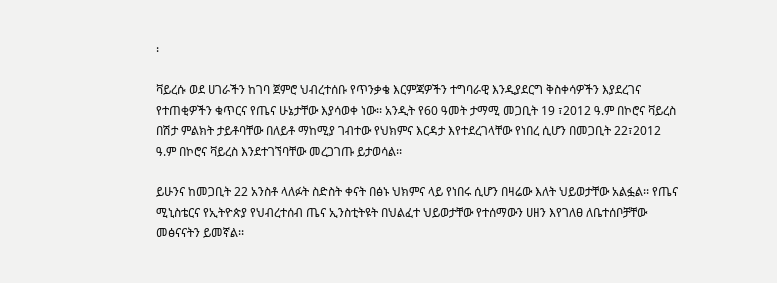፡

ቫይረሱ ወደ ሀገራችን ከገባ ጀምሮ ህብረተሰቡ የጥንቃቄ እርምጃዎችን ተግባራዊ እንዲያደርግ ቅስቀሳዎችን እያደረገና የተጠቂዎችን ቁጥርና የጤና ሁኔታቸው እያሳወቀ ነው፡፡ አንዲት የ60 ዓመት ታማሚ መጋቢት 19 ፣2012 ዓ.ም በኮሮና ቫይረስ በሽታ ምልክት ታይቶባቸው በለይቶ ማከሚያ ገብተው የህክምና እርዳታ እየተደረገላቸው የነበረ ሲሆን በመጋቢት 22፣2012 ዓ.ም በኮሮና ቫይረስ እንደተገኘባቸው መረጋገጡ ይታወሳል፡፡

ይሁንና ከመጋቢት 22 አንስቶ ላለፉት ስድስት ቀናት በፅኑ ህክምና ላይ የነበሩ ሲሆን በዛሬው እለት ህይወታቸው አልፏል፡፡ የጤና ሚኒስቴርና የኢትዮጵያ የህብረተሰብ ጤና ኢንስቲትዩት በህልፈተ ህይወታቸው የተሰማውን ሀዘን እየገለፀ ለቤተሰቦቻቸው መፅናናትን ይመኛል፡፡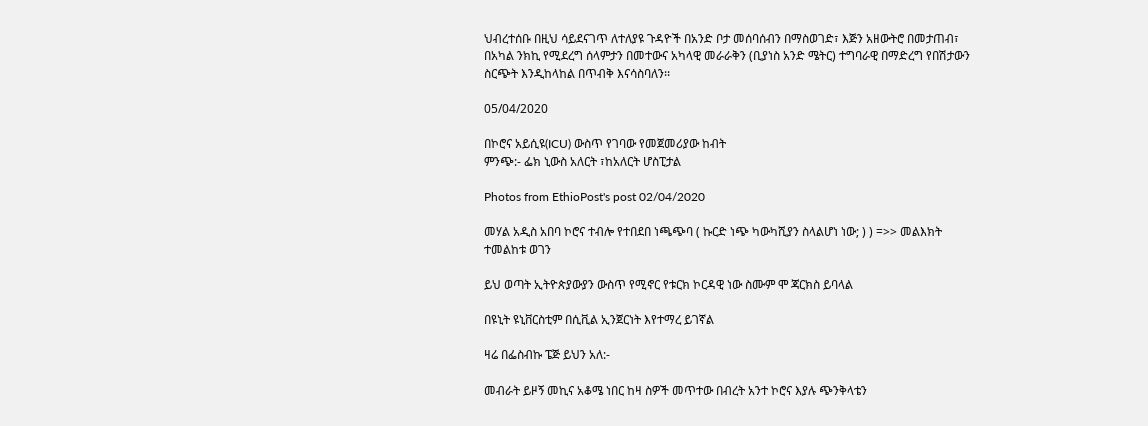ህብረተሰቡ በዚህ ሳይደናገጥ ለተለያዩ ጉዳዮች በአንድ ቦታ መሰባሰብን በማስወገድ፣ እጅን አዘውትሮ በመታጠብ፣ በአካል ንክኪ የሚደረግ ሰላምታን በመተውና አካላዊ መራራቅን (ቢያነስ አንድ ሜትር) ተግባራዊ በማድረግ የበሽታውን ስርጭት እንዲከላከል በጥብቅ እናሳስባለን፡፡

05/04/2020

በኮሮና አይሲዩ(ICU) ውስጥ የገባው የመጀመሪያው ከብት
ምንጭ:- ፌክ ኒውስ አለርት ፣ከአለርት ሆስፒታል

Photos from EthioPost's post 02/04/2020

መሃል አዲስ አበባ ኮሮና ተብሎ የተበደበ ነጫጭባ ( ኩርድ ነጭ ካውካሺያን ስላልሆነ ነው; ) ) =>> መልእክት
ተመልከቱ ወገን

ይህ ወጣት ኢትዮጵያውያን ውስጥ የሚኖር የቱርክ ኮርዳዊ ነው ስሙም ሞ ጃርክስ ይባላል

በዩኒት ዩኒቨርስቲም በሲቪል ኢንጀርነት እየተማረ ይገኛል

ዛሬ በፌስብኩ ፔጅ ይህን አለ:-

መብራት ይዞኝ መኪና አቆሜ ነበር ከዛ ስዎች መጥተው በብረት አንተ ኮሮና እያሉ ጭንቅላቴን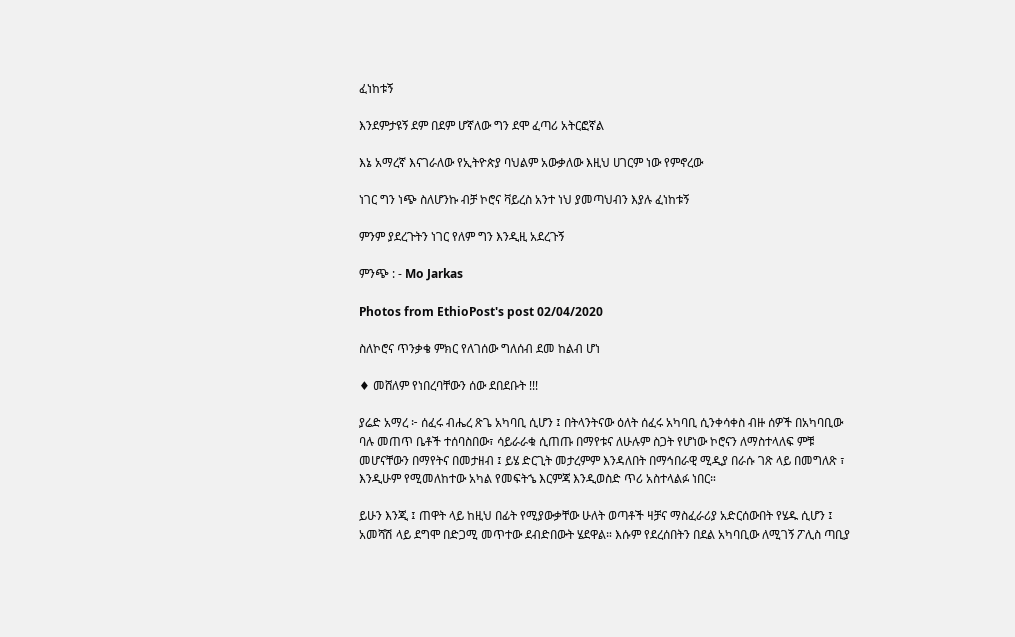ፈነከቱኝ

እንደምታዩኝ ደም በደም ሆኛለው ግን ደሞ ፈጣሪ አትርፎኛል

እኔ አማረኛ እናገራለው የኢትዮጵያ ባህልም አውቃለው እዚህ ሀገርም ነው የምኖረው

ነገር ግን ነጭ ስለሆንኩ ብቻ ኮሮና ቫይረስ አንተ ነህ ያመጣህብን እያሉ ፈነከቱኝ

ምንም ያደረጉትን ነገር የለም ግን እንዲዚ አደረጉኝ

ምንጭ : - Mo Jarkas

Photos from EthioPost's post 02/04/2020

ስለኮሮና ጥንቃቄ ምክር የለገሰው ግለሰብ ደመ ከልብ ሆነ

♦ መሸለም የነበረባቸውን ሰው ደበደቡት !!!

ያሬድ አማረ ፦ ሰፈሩ ብሔረ ጽጌ አካባቢ ሲሆን ፤ በትላንትናው ዕለት ሰፈሩ አካባቢ ሲንቀሳቀስ ብዙ ሰዎች በአካባቢው ባሉ መጠጥ ቤቶች ተሰባስበው፣ ሳይራራቁ ሲጠጡ በማየቱና ለሁሉም ስጋት የሆነው ኮሮናን ለማስተላለፍ ምቹ መሆናቸውን በማየትና በመታዘብ ፤ ይሄ ድርጊት መታረምም እንዳለበት በማኅበራዊ ሚዲያ በራሱ ገጽ ላይ በመግለጽ ፣ እንዲሁም የሚመለከተው አካል የመፍትኄ እርምጃ እንዲወስድ ጥሪ አስተላልፉ ነበር።

ይሁን እንጂ ፤ ጠዋት ላይ ከዚህ በፊት የሚያውቃቸው ሁለት ወጣቶች ዛቻና ማስፈራሪያ አድርሰውበት የሄዱ ሲሆን ፤ አመሻሽ ላይ ደግሞ በድጋሚ መጥተው ደብድበውት ሄደዋል። እሱም የደረሰበትን በደል አካባቢው ለሚገኝ ፖሊስ ጣቢያ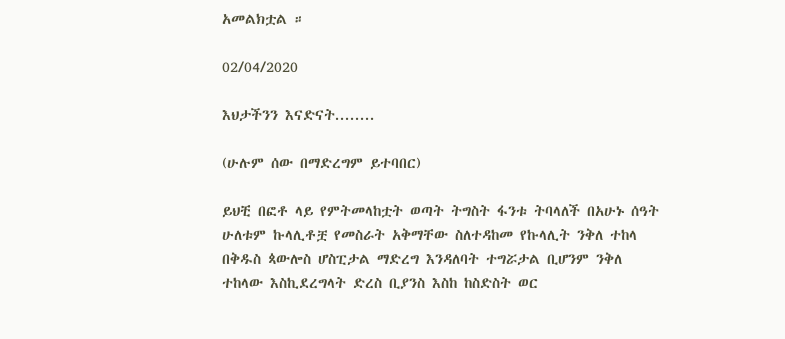አመልክቷል ።

02/04/2020

እህታችንን እናድናት........

(ሁሉም ሰው በማድረግም ይተባበር)

ይህቺ በፎቶ ላይ የምትመላከቷት ወጣት ትግስት ፋንቱ ትባላለች በአሁኑ ሰዓት ሁለቱም ኩላሊቶቿ የመስራት አቅማቸው ስለተዳከመ የኩላሊት ንቅለ ተከላ በቅዱስ ጳውሎስ ሆስፒታል ማድረግ እንዳለባት ተግሯታል ቢሆንም ንቅለ ተከላው እስኪደረግላት ድረስ ቢያንስ እስከ ከስድስት ወር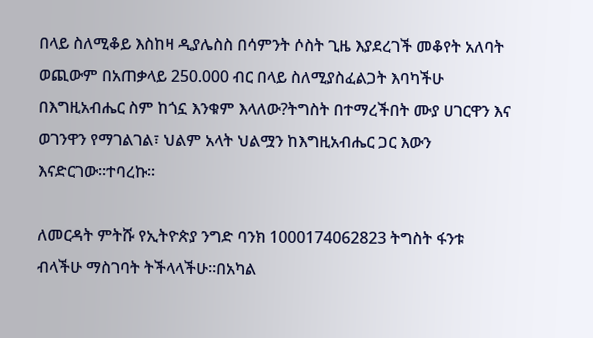በላይ ስለሚቆይ እስከዛ ዲያሌስስ በሳምንት ሶስት ጊዜ እያደረገች መቆየት አለባት ወጪውም በአጠቃላይ 250.000 ብር በላይ ስለሚያስፈልጋት እባካችሁ በእግዚአብሔር ስም ከጎኗ እንቁም እላለው?ትግስት በተማረችበት ሙያ ሀገርዋን እና ወገንዋን የማገልገል፣ ህልም አላት ህልሟን ከእግዚአብሔር ጋር እውን እናድርገው።ተባረኩ።

ለመርዳት ምትሹ የኢትዮጵያ ንግድ ባንክ 1000174062823 ትግስት ፋንቱ ብላችሁ ማስገባት ትችላላችሁ።በአካል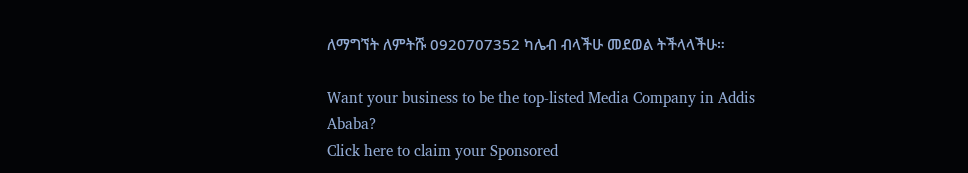ለማግኘት ለምትሹ 0920707352 ካሌብ ብላችሁ መደወል ትችላላችሁ።

Want your business to be the top-listed Media Company in Addis Ababa?
Click here to claim your Sponsored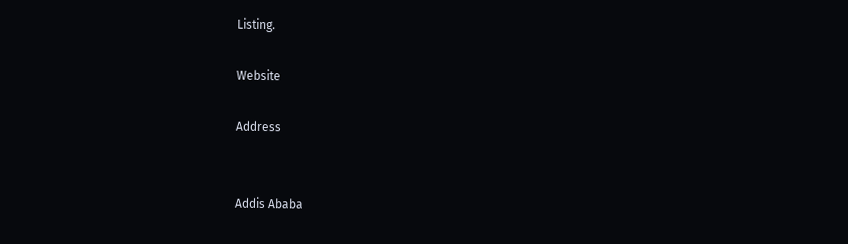Listing.

Website

Address


Addis Ababa